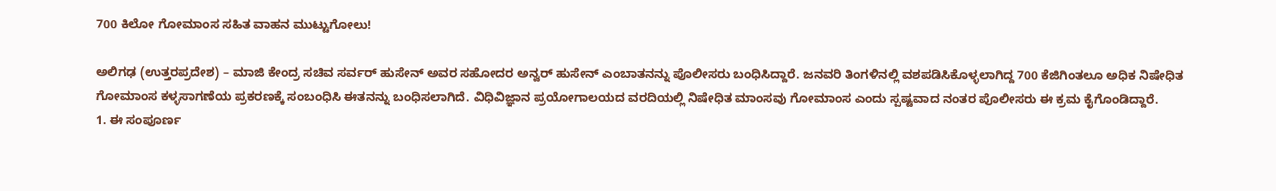700 ಕಿಲೋ ಗೋಮಾಂಸ ಸಹಿತ ವಾಹನ ಮುಟ್ಟುಗೋಲು!

ಅಲಿಗಢ (ಉತ್ತರಪ್ರದೇಶ) – ಮಾಜಿ ಕೇಂದ್ರ ಸಚಿವ ಸರ್ವರ್ ಹುಸೇನ್ ಅವರ ಸಹೋದರ ಅನ್ವರ್ ಹುಸೇನ್ ಎಂಬಾತನನ್ನು ಪೊಲೀಸರು ಬಂಧಿಸಿದ್ದಾರೆ. ಜನವರಿ ತಿಂಗಳಿನಲ್ಲಿ ವಶಪಡಿಸಿಕೊಳ್ಳಲಾಗಿದ್ದ 700 ಕೆಜಿಗಿಂತಲೂ ಅಧಿಕ ನಿಷೇಧಿತ ಗೋಮಾಂಸ ಕಳ್ಳಸಾಗಣೆಯ ಪ್ರಕರಣಕ್ಕೆ ಸಂಬಂಧಿಸಿ ಈತನನ್ನು ಬಂಧಿಸಲಾಗಿದೆ. ವಿಧಿವಿಜ್ಞಾನ ಪ್ರಯೋಗಾಲಯದ ವರದಿಯಲ್ಲಿ ನಿಷೇಧಿತ ಮಾಂಸವು ಗೋಮಾಂಸ ಎಂದು ಸ್ಪಷ್ಟವಾದ ನಂತರ ಪೊಲೀಸರು ಈ ಕ್ರಮ ಕೈಗೊಂಡಿದ್ದಾರೆ.
1. ಈ ಸಂಪೂರ್ಣ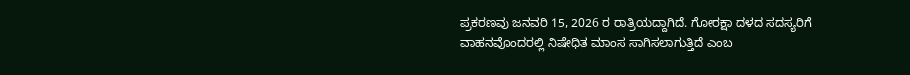ಪ್ರಕರಣವು ಜನವರಿ 15, 2026 ರ ರಾತ್ರಿಯದ್ದಾಗಿದೆ. ಗೋರಕ್ಷಾ ದಳದ ಸದಸ್ಯರಿಗೆ ವಾಹನವೊಂದರಲ್ಲಿ ನಿಷೇಧಿತ ಮಾಂಸ ಸಾಗಿಸಲಾಗುತ್ತಿದೆ ಎಂಬ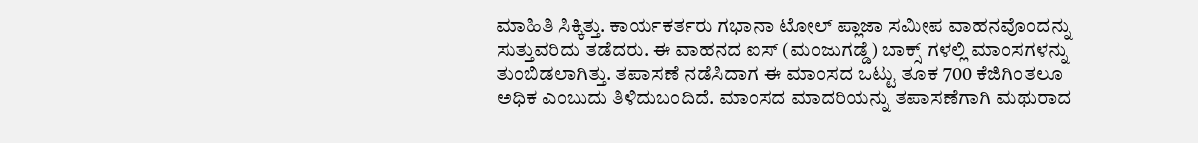ಮಾಹಿತಿ ಸಿಕ್ಕಿತ್ತು. ಕಾರ್ಯಕರ್ತರು ಗಭಾನಾ ಟೋಲ್ ಪ್ಲಾಜಾ ಸಮೀಪ ವಾಹನವೊಂದನ್ನು ಸುತ್ತುವರಿದು ತಡೆದರು. ಈ ವಾಹನದ ಐಸ್ (ಮಂಜುಗಡ್ಡೆ) ಬಾಕ್ಸ್ ಗಳಲ್ಲಿ ಮಾಂಸಗಳನ್ನು ತುಂಬಿಡಲಾಗಿತ್ತು. ತಪಾಸಣೆ ನಡೆಸಿದಾಗ ಈ ಮಾಂಸದ ಒಟ್ಟು ತೂಕ 700 ಕೆಜಿಗಿಂತಲೂ ಅಧಿಕ ಎಂಬುದು ತಿಳಿದುಬಂದಿದೆ. ಮಾಂಸದ ಮಾದರಿಯನ್ನು ತಪಾಸಣೆಗಾಗಿ ಮಥುರಾದ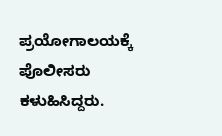ಪ್ರಯೋಗಾಲಯಕ್ಕೆ ಪೊಲೀಸರು ಕಳುಹಿಸಿದ್ದರು.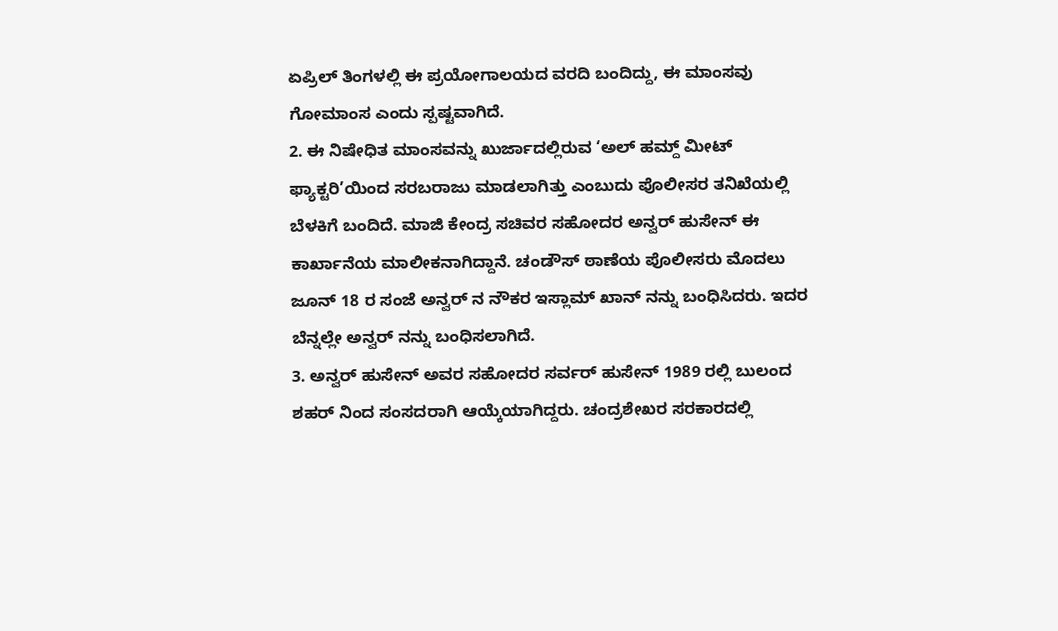ಏಪ್ರಿಲ್ ತಿಂಗಳಲ್ಲಿ ಈ ಪ್ರಯೋಗಾಲಯದ ವರದಿ ಬಂದಿದ್ದು, ಈ ಮಾಂಸವು ಗೋಮಾಂಸ ಎಂದು ಸ್ಪಷ್ಟವಾಗಿದೆ.
2. ಈ ನಿಷೇಧಿತ ಮಾಂಸವನ್ನು ಖುರ್ಜಾದಲ್ಲಿರುವ ‘ಅಲ್ ಹಮ್ದ್ ಮೀಟ್ ಫ್ಯಾಕ್ಟರಿ’ಯಿಂದ ಸರಬರಾಜು ಮಾಡಲಾಗಿತ್ತು ಎಂಬುದು ಪೊಲೀಸರ ತನಿಖೆಯಲ್ಲಿ ಬೆಳಕಿಗೆ ಬಂದಿದೆ. ಮಾಜಿ ಕೇಂದ್ರ ಸಚಿವರ ಸಹೋದರ ಅನ್ವರ್ ಹುಸೇನ್ ಈ ಕಾರ್ಖಾನೆಯ ಮಾಲೀಕನಾಗಿದ್ದಾನೆ. ಚಂಡೌಸ್ ಠಾಣೆಯ ಪೊಲೀಸರು ಮೊದಲು ಜೂನ್ 18 ರ ಸಂಜೆ ಅನ್ವರ್ ನ ನೌಕರ ಇಸ್ಲಾಮ್ ಖಾನ್ ನನ್ನು ಬಂಧಿಸಿದರು. ಇದರ ಬೆನ್ನಲ್ಲೇ ಅನ್ವರ್ ನನ್ನು ಬಂಧಿಸಲಾಗಿದೆ.
3. ಅನ್ವರ್ ಹುಸೇನ್ ಅವರ ಸಹೋದರ ಸರ್ವರ್ ಹುಸೇನ್ 1989 ರಲ್ಲಿ ಬುಲಂದ ಶಹರ್ ನಿಂದ ಸಂಸದರಾಗಿ ಆಯ್ಕೆಯಾಗಿದ್ದರು. ಚಂದ್ರಶೇಖರ ಸರಕಾರದಲ್ಲಿ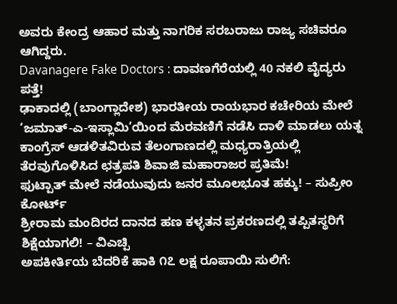ಅವರು ಕೇಂದ್ರ ಆಹಾರ ಮತ್ತು ನಾಗರಿಕ ಸರಬರಾಜು ರಾಜ್ಯ ಸಚಿವರೂ ಆಗಿದ್ದರು.
Davanagere Fake Doctors : ದಾವಣಗೆರೆಯಲ್ಲಿ 40 ನಕಲಿ ವೈದ್ಯರು ಪತ್ತೆ!
ಢಾಕಾದಲ್ಲಿ (ಬಾಂಗ್ಲಾದೇಶ) ಭಾರತೀಯ ರಾಯಭಾರ ಕಚೇರಿಯ ಮೇಲೆ ‘ಜಮಾತ್-ಎ-ಇಸ್ಲಾಮಿ’ಯಿಂದ ಮೆರವಣಿಗೆ ನಡೆಸಿ ದಾಳಿ ಮಾಡಲು ಯತ್ನ
ಕಾಂಗ್ರೆಸ್ ಆಡಳಿತವಿರುವ ತೆಲಂಗಾಣದಲ್ಲಿ ಮಧ್ಯರಾತ್ರಿಯಲ್ಲಿ ತೆರವುಗೊಳಿಸಿದ ಛತ್ರಪತಿ ಶಿವಾಜಿ ಮಹಾರಾಜರ ಪ್ರತಿಮೆ!
ಫುಟ್ಪಾತ್ ಮೇಲೆ ನಡೆಯುವುದು ಜನರ ಮೂಲಭೂತ ಹಕ್ಕು! – ಸುಪ್ರೀಂ ಕೋರ್ಟ್
ಶ್ರೀರಾಮ ಮಂದಿರದ ದಾನದ ಹಣ ಕಳ್ಳತನ ಪ್ರಕರಣದಲ್ಲಿ ತಪ್ಪಿತಸ್ಥರಿಗೆ ಶಿಕ್ಷೆಯಾಗಲಿ! – ವಿಎಚ್ಪಿ
ಅಪಕೀರ್ತಿಯ ಬೆದರಿಕೆ ಹಾಕಿ ೧೭ ಲಕ್ಷ ರೂಪಾಯಿ ಸುಲಿಗೆ: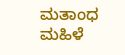ಮತಾಂಧ ಮಹಿಳೆ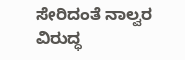ಸೇರಿದಂತೆ ನಾಲ್ವರ ವಿರುದ್ಧ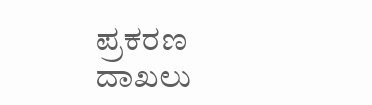ಪ್ರಕರಣ ದಾಖಲು